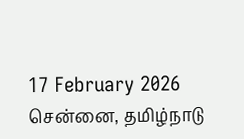17 February 2026 சென்னை, தமிழ்நாடு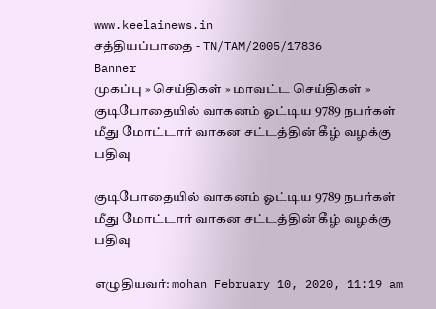www.keelainews.in
சத்தியப்பாதை - TN/TAM/2005/17836
Banner
முகப்பு » செய்திகள் » மாவட்ட செய்திகள் » குடிபோதையில் வாகனம் ஓட்டிய 9789 நபர்கள் மீது மோட்டார் வாகன சட்டத்தின் கீழ் வழக்கு பதிவு

குடிபோதையில் வாகனம் ஓட்டிய 9789 நபர்கள் மீது மோட்டார் வாகன சட்டத்தின் கீழ் வழக்கு பதிவு

எழுதியவர்: mohan February 10, 2020, 11:19 am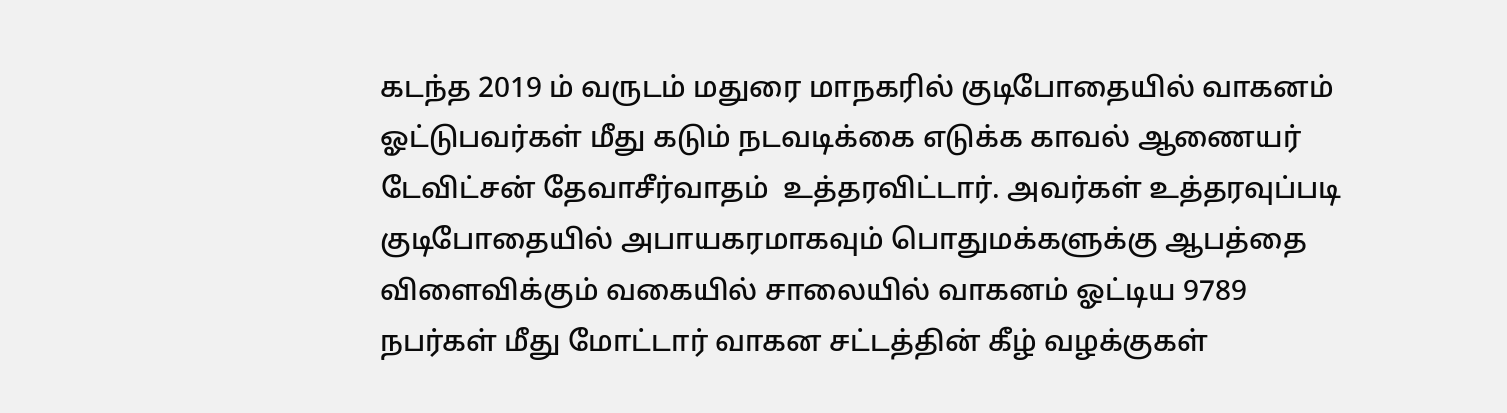கடந்த 2019 ம் வருடம் மதுரை மாநகரில் குடிபோதையில் வாகனம் ஓட்டுபவர்கள் மீது கடும் நடவடிக்கை எடுக்க காவல் ஆணையர் டேவிட்சன் தேவாசீர்வாதம்  உத்தரவிட்டார். அவர்கள் உத்தரவுப்படி குடிபோதையில் அபாயகரமாகவும் பொதுமக்களுக்கு ஆபத்தை விளைவிக்கும் வகையில் சாலையில் வாகனம் ஓட்டிய 9789 நபர்கள் மீது மோட்டார் வாகன சட்டத்தின் கீழ் வழக்குகள்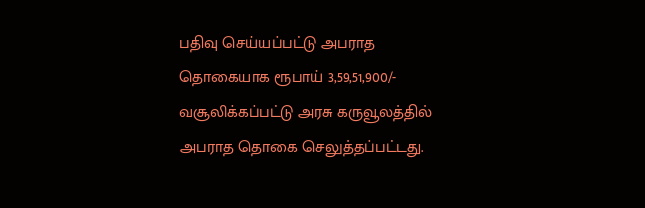பதிவு செய்யப்பட்டு அபராத தொகையாக ரூபாய் 3,59,51,900/- வசூலிக்கப்பட்டு அரசு கருவூலத்தில் அபராத தொகை செலுத்தப்பட்டது.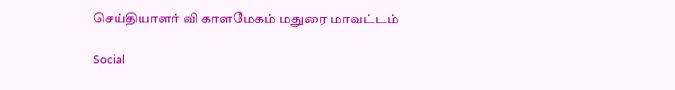செய்தியாளர் வி காளமேகம் மதுரை மாவட்டம்

Social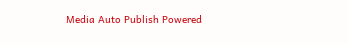Media Auto Publish Powered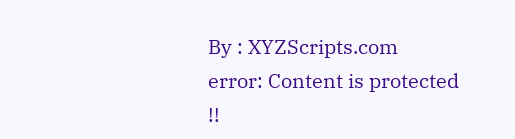By : XYZScripts.com
error: Content is protected !!